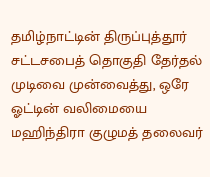தமிழ்நாட்டின் திருப்புத்தூர் சட்டசபைத் தொகுதி தேர்தல் முடிவை முன்வைத்து, ஒரே ஓட்டின் வலிமையை மஹிந்திரா குழுமத் தலைவர்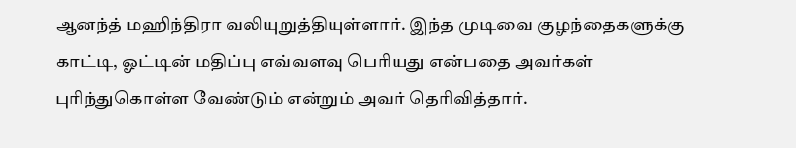ஆனந்த் மஹிந்திரா வலியுறுத்தியுள்ளார். இந்த முடிவை குழந்தைகளுக்கு காட்டி, ஓட்டின் மதிப்பு எவ்வளவு பெரியது என்பதை அவர்கள் புரிந்துகொள்ள வேண்டும் என்றும் அவர் தெரிவித்தார்.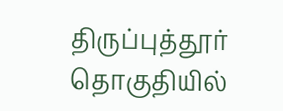திருப்புத்தூர் தொகுதியில்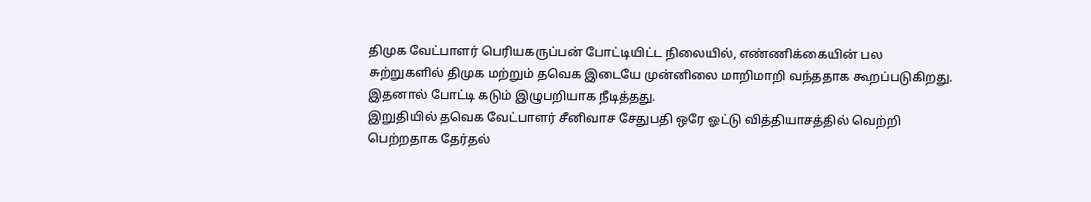திமுக வேட்பாளர் பெரியகருப்பன் போட்டியிட்ட நிலையில், எண்ணிக்கையின் பல சுற்றுகளில் திமுக மற்றும் தவெக இடையே முன்னிலை மாறிமாறி வந்ததாக கூறப்படுகிறது. இதனால் போட்டி கடும் இழுபறியாக நீடித்தது.
இறுதியில் தவெக வேட்பாளர் சீனிவாச சேதுபதி ஒரே ஓட்டு வித்தியாசத்தில் வெற்றி பெற்றதாக தேர்தல்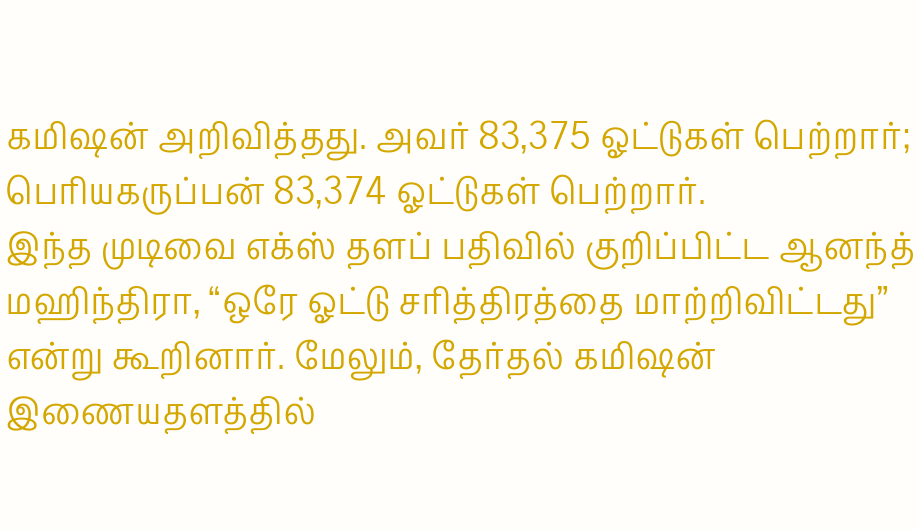கமிஷன் அறிவித்தது. அவர் 83,375 ஓட்டுகள் பெற்றார்; பெரியகருப்பன் 83,374 ஓட்டுகள் பெற்றார்.
இந்த முடிவை எக்ஸ் தளப் பதிவில் குறிப்பிட்ட ஆனந்த் மஹிந்திரா, “ஒரே ஓட்டு சரித்திரத்தை மாற்றிவிட்டது” என்று கூறினார். மேலும், தேர்தல் கமிஷன் இணையதளத்தில்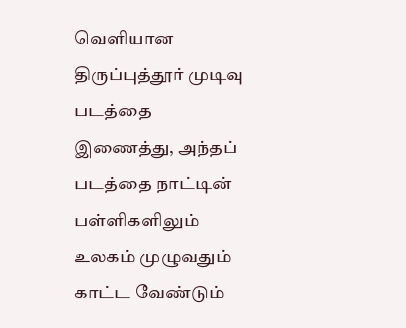வெளியான திருப்புத்தூர் முடிவு படத்தை இணைத்து, அந்தப் படத்தை நாட்டின் பள்ளிகளிலும் உலகம் முழுவதும் காட்ட வேண்டும்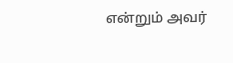என்றும் அவர்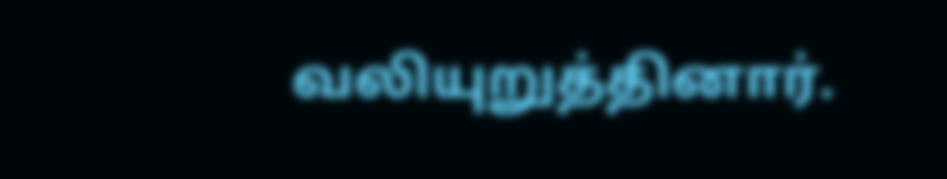வலியுறுத்தினார்.